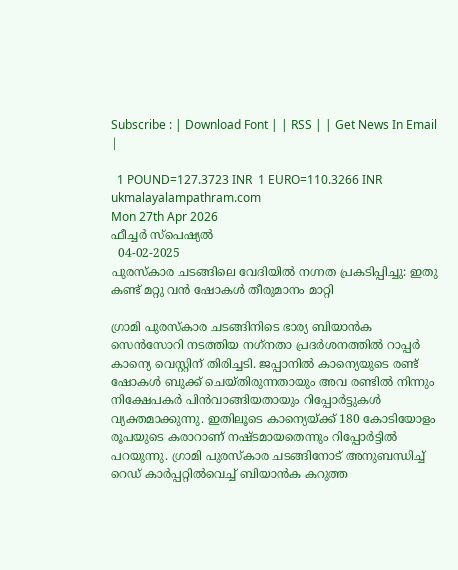Subscribe : | Download Font | | RSS | | Get News In Email |

  1 POUND=127.3723 INR  1 EURO=110.3266 INR
ukmalayalampathram.com
Mon 27th Apr 2026
ഫീച്ചര്‍ സ്‌പെഷ്യല്‍
  04-02-2025
പുരസ്‌കാര ചടങ്ങിലെ വേദിയില്‍ നഗ്നത പ്രകടിപ്പിച്ചു: ഇതു കണ്ട് മറ്റു വന്‍ ഷോകള്‍ തീരുമാനം മാറ്റി

ഗ്രാമി പുരസ്‌കാര ചടങ്ങിനിടെ ഭാര്യ ബിയാന്‍ക സെന്‍സോറി നടത്തിയ നഗ്‌നതാ പ്രദര്‍ശനത്തില്‍ റാപ്പര്‍ കാന്യെ വെസ്റ്റിന് തിരിച്ചടി. ജപ്പാനില്‍ കാന്യെയുടെ രണ്ട് ഷോകള്‍ ബുക്ക് ചെയ്തിരുന്നതായും അവ രണ്ടില്‍ നിന്നും നിക്ഷേപകര്‍ പിന്‍വാങ്ങിയതായും റിപ്പോര്‍ട്ടുകള്‍ വ്യക്തമാക്കുന്നു. ഇതിലൂടെ കാന്യെയ്ക്ക് 180 കോടിയോളം രൂപയുടെ കരാറാണ് നഷ്ടമായതെന്നും റിപ്പോര്‍ട്ടില്‍ പറയുന്നു. ഗ്രാമി പുരസ്‌കാര ചടങ്ങിനോട് അനുബന്ധിച്ച് റെഡ് കാര്‍പ്പറ്റില്‍വെച്ച് ബിയാന്‍ക കറുത്ത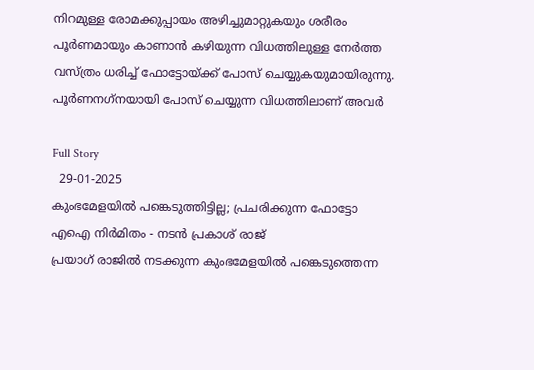നിറമുള്ള രോമക്കുപ്പായം അഴിച്ചുമാറ്റുകയും ശരീരം പൂര്‍ണമായും കാണാന്‍ കഴിയുന്ന വിധത്തിലുള്ള നേര്‍ത്ത വസ്ത്രം ധരിച്ച് ഫോട്ടോയ്ക്ക് പോസ് ചെയ്യുകയുമായിരുന്നു. പൂര്‍ണനഗ്‌നയായി പോസ് ചെയ്യുന്ന വിധത്തിലാണ് അവര്‍

Full Story
  29-01-2025
കുംഭമേളയില്‍ പങ്കെടുത്തിട്ടില്ല; പ്രചരിക്കുന്ന ഫോട്ടോ എഐ നിര്‍മിതം - നടന്‍ പ്രകാശ് രാജ്
പ്രയാഗ് രാജില്‍ നടക്കുന്ന കുംഭമേളയില്‍ പങ്കെടുത്തെന്ന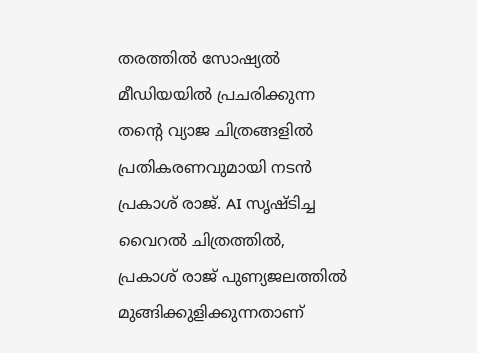തരത്തില്‍ സോഷ്യല്‍ മീഡിയയില്‍ പ്രചരിക്കുന്ന തന്റെ വ്യാജ ചിത്രങ്ങളില്‍ പ്രതികരണവുമായി നടന്‍ പ്രകാശ് രാജ്. AI സൃഷ്ടിച്ച വൈറല്‍ ചിത്രത്തില്‍, പ്രകാശ് രാജ് പുണ്യജലത്തില്‍ മുങ്ങിക്കുളിക്കുന്നതാണ്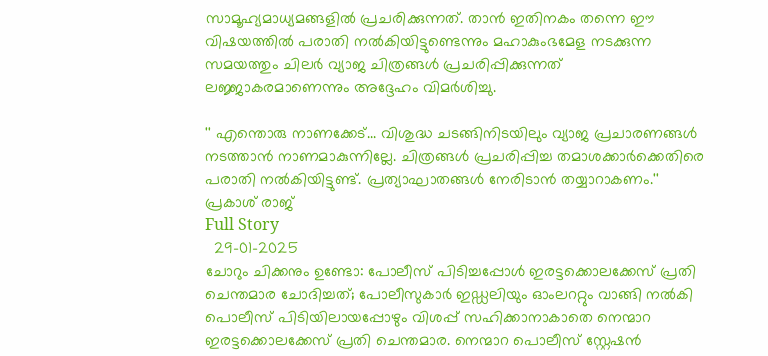സാമൂഹ്യമാധ്യമങ്ങളില്‍ പ്രചരിക്കുന്നത്. താന്‍ ഇതിനകം തന്നെ ഈ വിഷയത്തില്‍ പരാതി നല്‍കിയിട്ടുണ്ടെന്നും മഹാകുംഭമേള നടക്കുന്ന സമയത്തും ചിലര്‍ വ്യാജ ചിത്രങ്ങള്‍ പ്രചരിപ്പിക്കുന്നത് ലജ്ജാകരമാണെന്നും അദ്ദേഹം വിമര്‍ശിച്ചു.

'' എന്തൊരു നാണക്കേട്... വിശുദ്ധ ചടങ്ങിനിടയിലും വ്യാജ പ്രചാരണങ്ങള്‍ നടത്താന്‍ നാണമാകുന്നില്ലേ. ചിത്രങ്ങള്‍ പ്രചരിപ്പിച്ച തമാശക്കാര്‍ക്കെതിരെ പരാതി നല്‍കിയിട്ടുണ്ട്. പ്രത്യാഘാതങ്ങള്‍ നേരിടാന്‍ തയ്യാറാകണം.'' പ്രകാശ് രാജ്
Full Story
  29-01-2025
ചോറും ചിക്കനും ഉണ്ടോ: പോലീസ് പിടിച്ചപ്പോള്‍ ഇരട്ടക്കൊലക്കേസ് പ്രതി ചെന്തമാര ചോദിച്ചത്; പോലീസുകാര്‍ ഇഡ്ഡലിയും ഓംലററ്റും വാങ്ങി നല്‍കി
പൊലീസ് പിടിയിലായപ്പോഴും വിശപ്പ് സഹിക്കാനാകാതെ നെന്മാറ ഇരട്ടക്കൊലക്കേസ് പ്രതി ചെന്തമാര. നെന്മാറ പൊലീസ് സ്റ്റേഷന്‍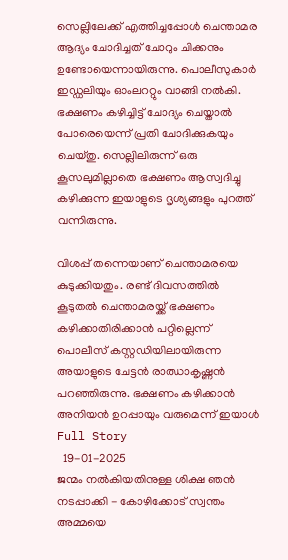സെല്ലിലേക്ക് എത്തിച്ചപ്പോള്‍ ചെന്താമര ആദ്യം ചോദിച്ചത് ചോറും ചിക്കനും ഉണ്ടോയെന്നായിരുന്നു. പൊലീസുകാര്‍ ഇഡ്ഡലിയും ഓംലററ്റും വാങ്ങി നല്‍കി. ഭക്ഷണം കഴിച്ചിട്ട് ചോദ്യം ചെയ്താല്‍ പോരെയെന്ന് പ്രതി ചോദിക്കുകയും ചെയ്തു. സെല്ലിലിരുന്ന് ഒരു കൂസലുമില്ലാതെ ഭക്ഷണം ആസ്വദിച്ചു കഴിക്കുന്ന ഇയാളുടെ ദൃശ്യങ്ങളും പുറത്ത് വന്നിരുന്നു.

വിശപ്പ് തന്നെയാണ് ചെന്താമരയെ കുടുക്കിയതും. രണ്ട് ദിവസത്തില്‍ കൂടുതല്‍ ചെന്താമരയ്ക്ക് ഭക്ഷണം കഴിക്കാതിരിക്കാന്‍ പറ്റില്ലെന്ന് പൊലീസ് കസ്റ്റഡിയിലായിരുന്ന അയാളുടെ ചേട്ടന്‍ രാഝാകൃഷ്ണന്‍ പറഞ്ഞിരുന്നു. ഭക്ഷണം കഴിക്കാന്‍ അനിയന്‍ ഉറപ്പായും വരുമെന്ന് ഇയാള്‍
Full Story
  19-01-2025
ജന്മം നല്‍കിയതിനുള്ള ശിക്ഷ ഞന്‍ നടപ്പാക്കി - കോഴിക്കോട് സ്വന്തം അമ്മയെ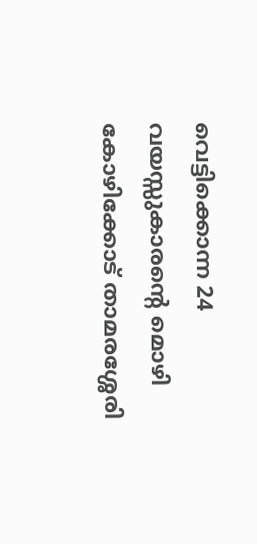വെട്ടിക്കൊന്ന 24 വയസ്സുകാരന്റെ മൊഴി
കോഴിക്കോട് താമരശ്ശേരി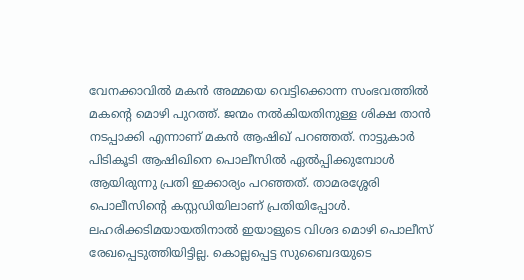വേനക്കാവില്‍ മകന്‍ അമ്മയെ വെട്ടിക്കൊന്ന സംഭവത്തില്‍ മകന്റെ മൊഴി പുറത്ത്. ജന്മം നല്‍കിയതിനുള്ള ശിക്ഷ താന്‍ നടപ്പാക്കി എന്നാണ് മകന്‍ ആഷിഖ് പറഞ്ഞത്. നാട്ടുകാര്‍ പിടികൂടി ആഷിഖിനെ പൊലീസില്‍ ഏല്‍പ്പിക്കുമ്പോള്‍ ആയിരുന്നു പ്രതി ഇക്കാര്യം പറഞ്ഞത്. താമരശ്ശേരി പൊലീസിന്റെ കസ്റ്റഡിയിലാണ് പ്രതിയിപ്പോള്‍. ലഹരിക്കടിമയായതിനാല്‍ ഇയാളുടെ വിശദ മൊഴി പൊലീസ് രേഖപ്പെടുത്തിയിട്ടില്ല. കൊല്ലപ്പെട്ട സുബൈദയുടെ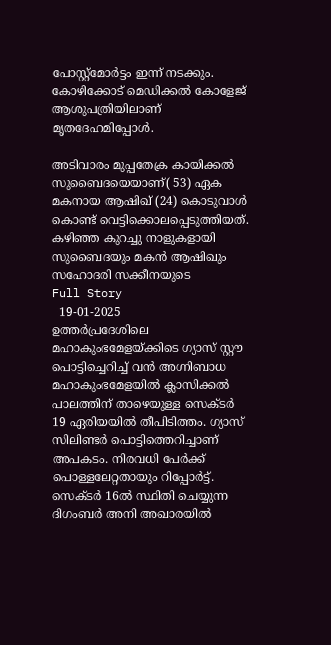പോസ്റ്റ്‌മോര്‍ട്ടം ഇന്ന് നടക്കും. കോഴിക്കോട് മെഡിക്കല്‍ കോളേജ് ആശുപത്രിയിലാണ് മൃതദേഹമിപ്പോള്‍.

അടിവാരം മുപ്പതേക്ര കായിക്കല്‍ സുബൈദയെയാണ്( 53) ഏക മകനായ ആഷിഖ് (24) കൊടുവാള്‍ കൊണ്ട് വെട്ടിക്കൊലപ്പെടുത്തിയത്. കഴിഞ്ഞ കുറച്ചു നാളുകളായി സുബൈദയും മകന്‍ ആഷിഖും സഹോദരി സക്കീനയുടെ
Full Story
  19-01-2025
ഉത്തര്‍പ്രദേശിലെ മഹാകുംഭമേളയ്ക്കിടെ ഗ്യാസ് സ്റ്റൗ പൊട്ടിച്ചെറിച്ച് വന്‍ അഗ്നിബാധ
മഹാകുംഭമേളയില്‍ ക്ലാസിക്കല്‍ പാലത്തിന് താഴെയുള്ള സെക്ടര്‍ 19 ഏരിയയില്‍ തീപിടിത്തം. ഗ്യാസ് സിലിണ്ടര്‍ പൊട്ടിത്തെറിച്ചാണ് അപകടം. നിരവധി പേര്‍ക്ക് പൊള്ളലേറ്റതായും റിപ്പോര്‍ട്ട്. സെക്ടര്‍ 16ല്‍ സ്ഥിതി ചെയ്യുന്ന ദിഗംബര്‍ അനി അഖാരയില്‍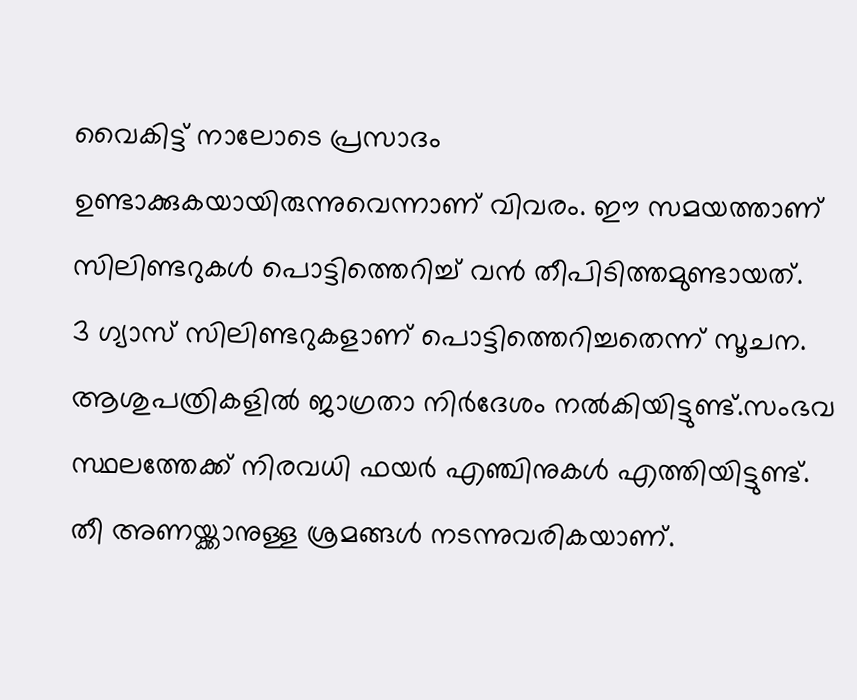വൈകിട്ട് നാലോടെ പ്രസാദം ഉണ്ടാക്കുകയായിരുന്നുവെന്നാണ് വിവരം. ഈ സമയത്താണ് സിലിണ്ടറുകള്‍ പൊട്ടിത്തെറിച്ച് വന്‍ തീപിടിത്തമുണ്ടായത്.
3 ഗ്യാസ് സിലിണ്ടറുകളാണ് പൊട്ടിത്തെറിച്ചതെന്ന് സൂചന. ആശുപത്രികളില്‍ ജാഗ്രതാ നിര്‍ദേശം നല്‍കിയിട്ടുണ്ട്.സംഭവ സ്ഥലത്തേക്ക് നിരവധി ഫയര്‍ എഞ്ചിനുകള്‍ എത്തിയിട്ടുണ്ട്. തീ അണയ്ക്കാനുള്ള ശ്രമങ്ങള്‍ നടന്നുവരികയാണ്.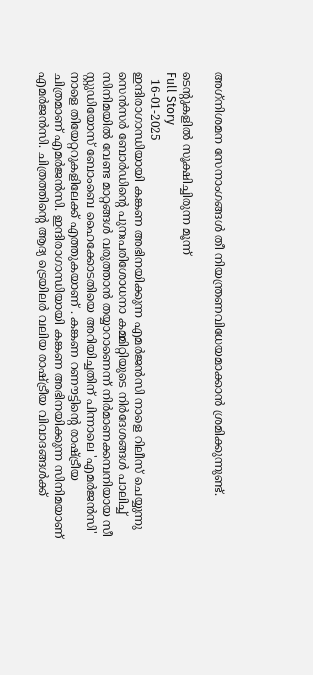അഗ്‌നിശമന സേനാംഗങ്ങള്‍ തീ നിയന്ത്രണവിധേയമാക്കാന്‍ ശ്രമിക്കുന്നുണ്ട്.

ടെന്റുകളില്‍ സൂക്ഷിച്ചിരുന്ന മൂന്ന്
Full Story
  16-01-2025
ഇന്ദിരാഗാന്ധിയായി കങ്കണ അഭിനയിക്കുന്ന എമര്‍ജന്‍സി നാളെ റിലീസ് ചെയ്യുന്നു
സെന്‍സര്‍ ബോര്‍ഡിന്റെ പുനഃപരിശോധനാ കമ്മിറ്റിയുടെ നിര്‍ദേശങ്ങള്‍ പാലിച്ച് സിനിമയില്‍ വേണ്ട മാറ്റങ്ങള്‍ വരുത്താന്‍ തയ്യാറാണെന്ന് നിര്‍മാണക്കമ്പനിയായ സീ സ്റ്റുഡിയോസ് ബോംബെ ഹൈക്കോടതിയെ അറിയിച്ചതിന് പിന്നാലെ 'എമര്‍ജന്‍സി' നാളെ തിയേറ്ററുകളിലേക്ക് എത്തുകയാണ് . കങ്കണ റണൗട്ടിന്റെ രാഷ്ട്രീയ ചിത്രമാണ് എമര്‍ജന്‍സി. ഇന്ദിരാഗാന്ധിയായി കങ്കണ അഭിനയിക്കുന്ന സിനിമയാണ് എമര്‍ജന്‍സി. ചിത്രത്തിന്റെ ആദ്യ ട്രെയിലര്‍ വലിയ രാഷ്ട്രീയ വിവാദങ്ങള്‍ക്ക്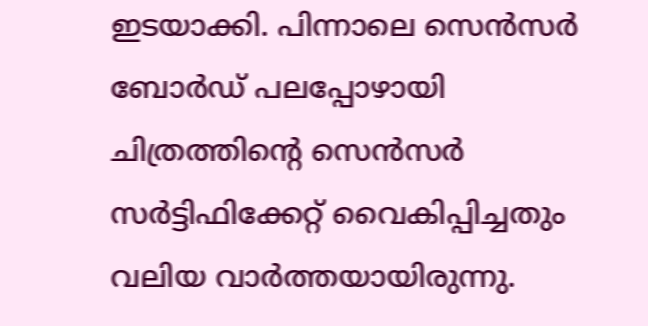ഇടയാക്കി. പിന്നാലെ സെന്‍സര്‍ ബോര്‍ഡ് പലപ്പോഴായി ചിത്രത്തിന്റെ സെന്‍സര്‍ സര്‍ട്ടിഫിക്കേറ്റ് വൈകിപ്പിച്ചതും വലിയ വാര്‍ത്തയായിരുന്നു.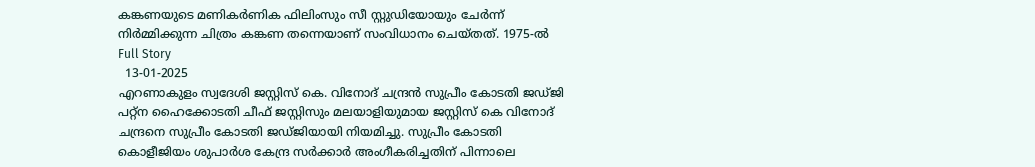കങ്കണയുടെ മണികര്‍ണിക ഫിലിംസും സീ സ്റ്റുഡിയോയും ചേര്‍ന്ന് നിര്‍മ്മിക്കുന്ന ചിത്രം കങ്കണ തന്നെയാണ് സംവിധാനം ചെയ്തത്. 1975-ല്‍
Full Story
  13-01-2025
എറണാകുളം സ്വദേശി ജസ്റ്റിസ് കെ. വിനോദ് ചന്ദ്രന്‍ സുപ്രീം കോടതി ജഡ്ജി
പറ്റ്‌ന ഹൈക്കോടതി ചീഫ് ജസ്റ്റിസും മലയാളിയുമായ ജസ്റ്റിസ് കെ വിനോദ് ചന്ദ്രനെ സുപ്രീം കോടതി ജഡ്ജിയായി നിയമിച്ചു. സുപ്രീം കോടതി കൊളീജിയം ശുപാര്‍ശ കേന്ദ്ര സര്‍ക്കാര്‍ അംഗീകരിച്ചതിന് പിന്നാലെ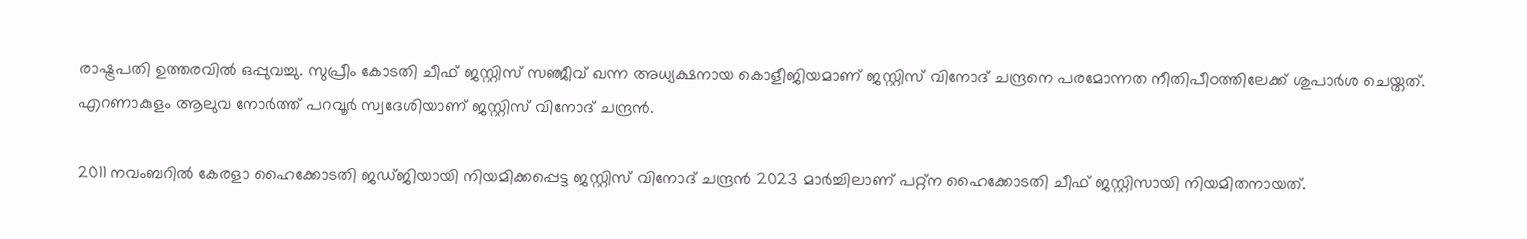രാഷ്ട്രപതി ഉത്തരവില്‍ ഒപ്പുവച്ചു. സുപ്രീം കോടതി ചീഫ് ജസ്റ്റിസ് സഞ്ജീവ് ഖന്ന അധ്യക്ഷനായ കൊളീജിയമാണ് ജസ്റ്റിസ് വിനോദ് ചന്ദ്രനെ പരമോന്നത നീതിപീഠത്തിലേക്ക് ശുപാര്‍ശ ചെയ്തത്.
എറണാകുളം ആലുവ നോര്‍ത്ത് പറവൂര്‍ സ്വദേശിയാണ് ജസ്റ്റിസ് വിനോദ് ചന്ദ്രന്‍.

2011 നവംബറില്‍ കേരളാ ഹൈക്കോടതി ജഡ്ജിയായി നിയമിക്കപ്പെട്ട ജസ്റ്റിസ് വിനോദ് ചന്ദ്രന്‍ 2023 മാര്‍ച്ചിലാണ് പറ്റ്‌ന ഹൈക്കോടതി ചീഫ് ജസ്റ്റിസായി നിയമിതനായത്.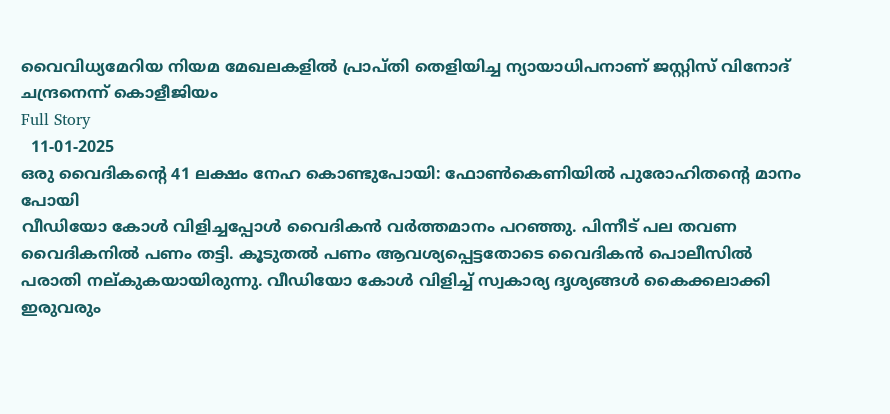വൈവിധ്യമേറിയ നിയമ മേഖലകളില്‍ പ്രാപ്തി തെളിയിച്ച ന്യായാധിപനാണ് ജസ്റ്റിസ് വിനോദ് ചന്ദ്രനെന്ന് കൊളീജിയം
Full Story
  11-01-2025
ഒരു വൈദികന്റെ 41 ലക്ഷം നേഹ കൊണ്ടുപോയി: ഫോണ്‍കെണിയില്‍ പുരോഹിതന്റെ മാനം പോയി
വീഡിയോ കോള്‍ വിളിച്ചപ്പോള്‍ വൈദികന്‍ വര്‍ത്തമാനം പറഞ്ഞു. പിന്നീട് പല തവണ വൈദികനില്‍ പണം തട്ടി. കൂടുതല്‍ പണം ആവശ്യപ്പെട്ടതോടെ വൈദികന്‍ പൊലീസില്‍ പരാതി നല്കുകയായിരുന്നു. വീഡിയോ കോള്‍ വിളിച്ച് സ്വകാര്യ ദൃശ്യങ്ങള്‍ കൈക്കലാക്കി ഇരുവരും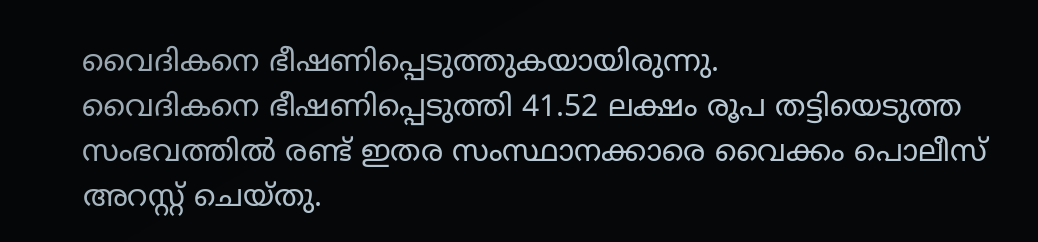വൈദികനെ ഭീഷണിപ്പെടുത്തുകയായിരുന്നു.
വൈദികനെ ഭീഷണിപ്പെടുത്തി 41.52 ലക്ഷം രൂപ തട്ടിയെടുത്ത സംഭവത്തില്‍ രണ്ട് ഇതര സംസ്ഥാനക്കാരെ വൈക്കം പൊലീസ് അറസ്റ്റ് ചെയ്തു.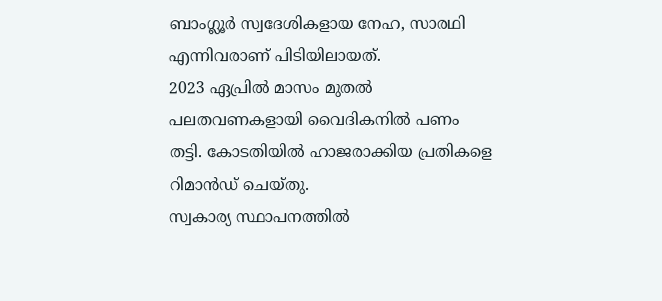ബാംഗ്ലൂര്‍ സ്വദേശികളായ നേഹ, സാരഥി എന്നിവരാണ് പിടിയിലായത്.
2023 ഏപ്രില്‍ മാസം മുതല്‍ പലതവണകളായി വൈദികനില്‍ പണം തട്ടി. കോടതിയില്‍ ഹാജരാക്കിയ പ്രതികളെ റിമാന്‍ഡ് ചെയ്തു.
സ്വകാര്യ സ്ഥാപനത്തില്‍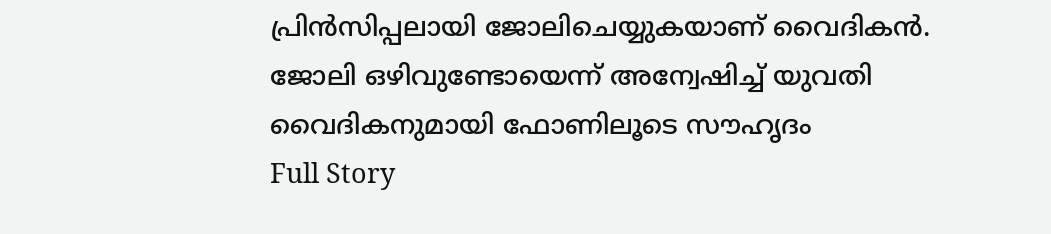പ്രിന്‍സിപ്പലായി ജോലിചെയ്യുകയാണ് വൈദികന്‍. ജോലി ഒഴിവുണ്ടോയെന്ന് അന്വേഷിച്ച് യുവതി വൈദികനുമായി ഫോണിലൂടെ സൗഹൃദം
Full Story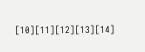[10][11][12][13][14]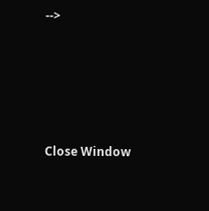-->





Close Window